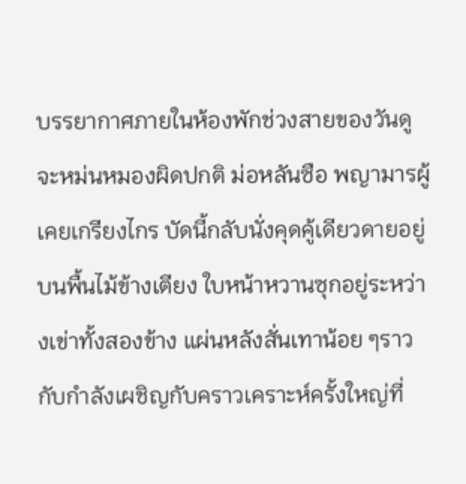บรรยากาศภายในห้องพักช่วงสายของวันดูจะหม่นหมองผิดปกติ ม่อหลันซือ พญามารผู้เคยเกรียงไกร บัดนี้กลับนั่งคุดคู้เดียวดายอยู่บนพื้นไม้ข้างเตียง ใบหน้าหวานซุกอยู่ระหว่างเข่าทั้งสองข้าง แผ่นหลังสั่นเทาน้อย ๆราวกับกำลังเผชิญกับคราวเคราะห์ครั้งใหญ่ที่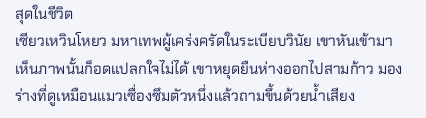สุดในชีวิต
เซียวเหวินโหยว มหาเทพผู้เคร่งครัดในระเบียบวินัย เขาหันเข้ามา เห็นภาพนั้นก็อดแปลกใจไม่ได้ เขาหยุดยืนห่างออกไปสามก้าว มองร่างที่ดูเหมือนแมวเซื่องซึมตัวหนึ่งแล้วถามขึ้นด้วยน้ำเสียง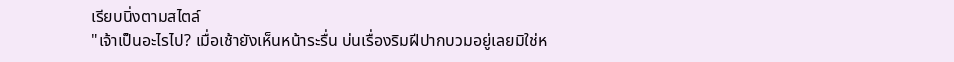เรียบนิ่งตามสไตล์
"เจ้าเป็นอะไรไป? เมื่อเช้ายังเห็นหน้าระรื่น บ่นเรื่องริมฝีปากบวมอยู่เลยมิใช่ห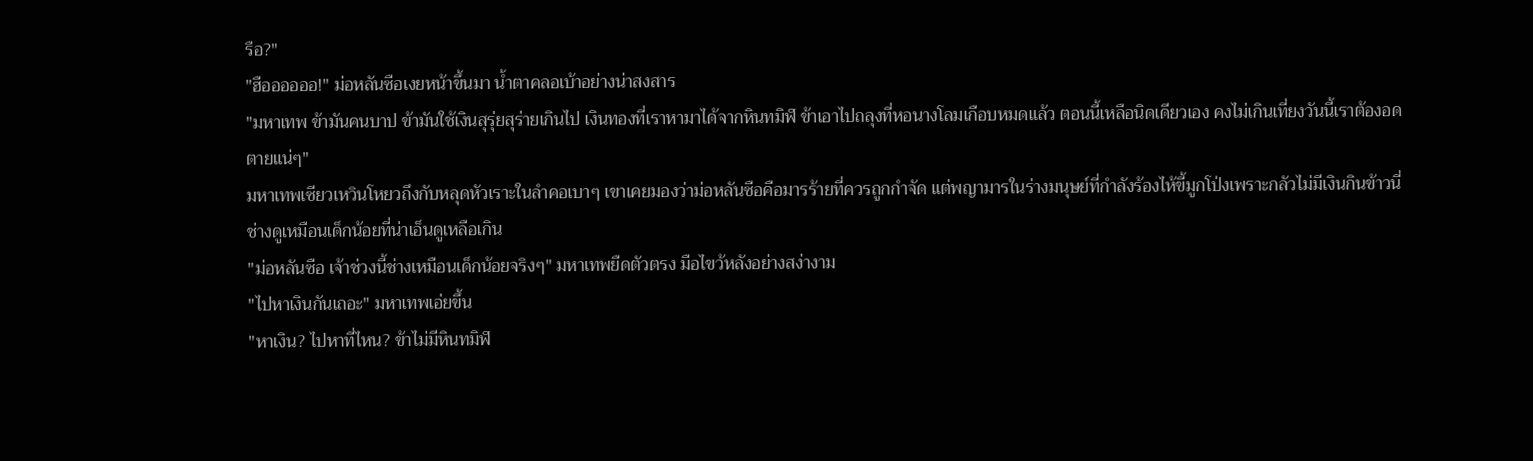รือ?"
"ฮืออออออ!" ม่อหลันซือเงยหน้าขึ้นมา น้ำตาคลอเบ้าอย่างน่าสงสาร
"มหาเทพ ข้ามันคนบาป ข้ามันใช้เงินสุรุ่ยสุร่ายเกินไป เงินทองที่เราหามาได้จากหินทมิฬ ข้าเอาไปถลุงที่หอนางโลมเกือบหมดแล้ว ตอนนี้เหลือนิดเดียวเอง คงไม่เกินเที่ยงวันนี้เราต้องอดตายแน่ๆ"
มหาเทพเซียวเหวินโหยวถึงกับหลุดหัวเราะในลำคอเบาๆ เขาเคยมองว่าม่อหลันซือคือมารร้ายที่ควรถูกกำจัด แต่พญามารในร่างมนุษย์ที่กำลังร้องไห้ขี้มูกโป่งเพราะกลัวไม่มีเงินกินข้าวนี่ ช่างดูเหมือนเด็กน้อยที่น่าเอ็นดูเหลือเกิน
"ม่อหลันซือ เจ้าช่วงนี้ช่างเหมือนเด็กน้อยจริงๆ" มหาเทพยืดตัวตรง มือไขว้หลังอย่างสง่างาม
"ไปหาเงินกันเถอะ" มหาเทพเอ่ยขึ้น
"หาเงิน? ไปหาที่ไหน? ข้าไม่มีหินทมิฬ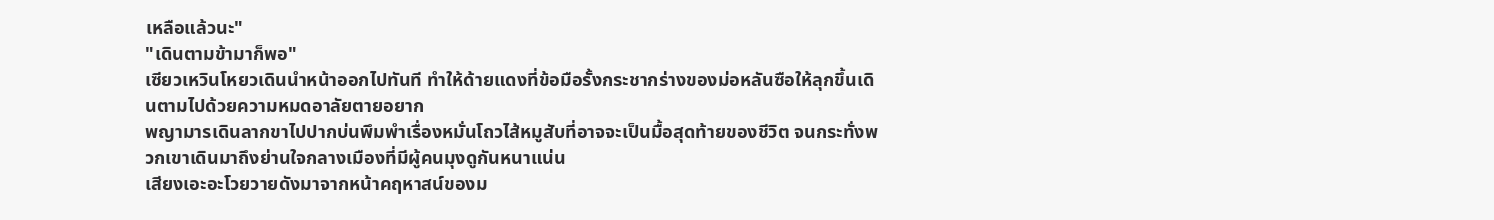เหลือแล้วนะ"
"เดินตามข้ามาก็พอ"
เซียวเหวินโหยวเดินนำหน้าออกไปทันที ทำให้ด้ายแดงที่ข้อมือรั้งกระชากร่างของม่อหลันซือให้ลุกขึ้นเดินตามไปด้วยความหมดอาลัยตายอยาก
พญามารเดินลากขาไปปากบ่นพึมพำเรื่องหมั่นโถวไส้หมูสับที่อาจจะเป็นมื้อสุดท้ายของชีวิต จนกระทั่งพวกเขาเดินมาถึงย่านใจกลางเมืองที่มีผู้คนมุงดูกันหนาแน่น
เสียงเอะอะโวยวายดังมาจากหน้าคฤหาสน์ของม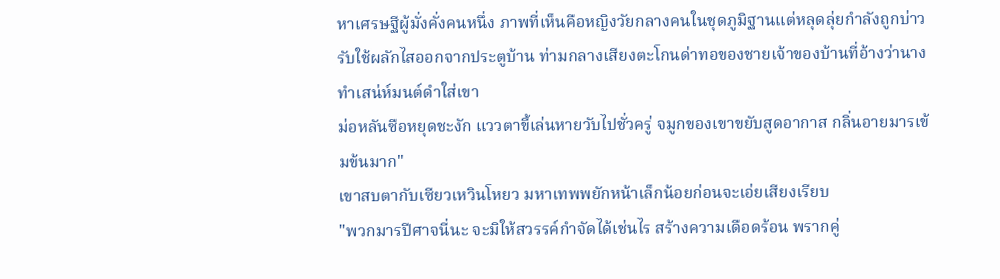หาเศรษฐีผู้มั่งคั่งคนหนึ่ง ภาพที่เห็นคือหญิงวัยกลางคนในชุดภูมิฐานแต่หลุดลุ่ยกำลังถูกบ่าวรับใช้ผลักไสออกจากประตูบ้าน ท่ามกลางเสียงตะโกนด่าทอของชายเจ้าของบ้านที่อ้างว่านางทำเสน่ห์มนต์ดำใส่เขา
ม่อหลันซือหยุดชะงัก แววตาขี้เล่นหายวับไปชั่วครู่ จมูกของเขาขยับสูดอากาส กลิ่นอายมารเข้มข้นมาก"
เขาสบตากับเซียวเหวินโหยว มหาเทพพยักหน้าเล็กน้อยก่อนจะเอ่ยเสียงเรียบ
"พวกมารปีศาจนี่นะ จะมิให้สวรรค์กำจัดได้เช่นไร สร้างความเดือดร้อน พรากคู่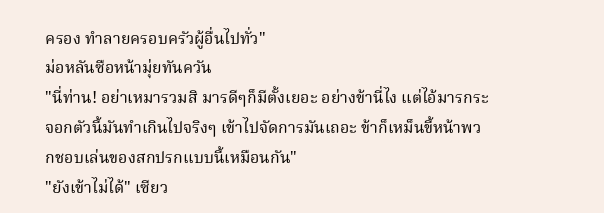ครอง ทำลายครอบครัวผู้อื่นไปทั่ว"
ม่อหลันซือหน้ามุ่ยทันควัน
"นี่ท่าน! อย่าเหมารวมสิ มารดีๆก็มีตั้งเยอะ อย่างข้านี่ไง แต่ไอ้มารกระจอกตัวนี้มันทำเกินไปจริงๆ เข้าไปจัดการมันเถอะ ข้าก็เหม็นขี้หน้าพวกชอบเล่นของสกปรกแบบนี้เหมือนกัน"
"ยังเข้าไม่ได้" เซียว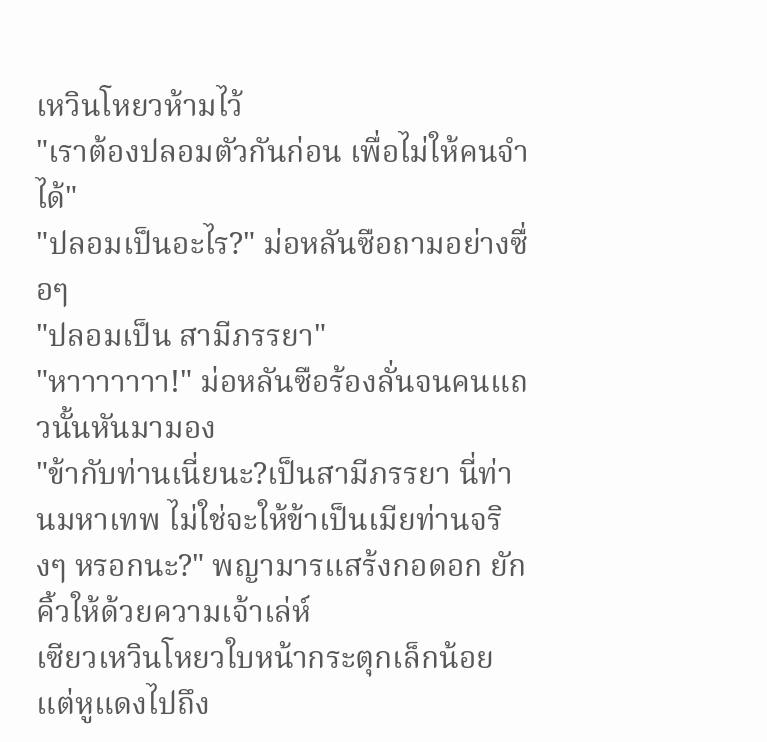เหวินโหยวห้ามไว้
"เราต้องปลอมตัวกันก่อน เพื่อไม่ให้คนจำได้"
"ปลอมเป็นอะไร?" ม่อหลันซือถามอย่างซื่อๆ
"ปลอมเป็น สามีภรรยา"
"หาาาาาาา!" ม่อหลันซือร้องลั่นจนคนแถวนั้นหันมามอง
"ข้ากับท่านเนี่ยนะ?เป็นสามีภรรยา นี่ท่านมหาเทพ ไม่ใช่จะให้ข้าเป็นเมียท่านจริงๆ หรอกนะ?" พญามารแสร้งกอดอก ยักคิ้วให้ด้วยความเจ้าเล่ห์
เซียวเหวินโหยวใบหน้ากระตุกเล็กน้อย แต่หูแดงไปถึง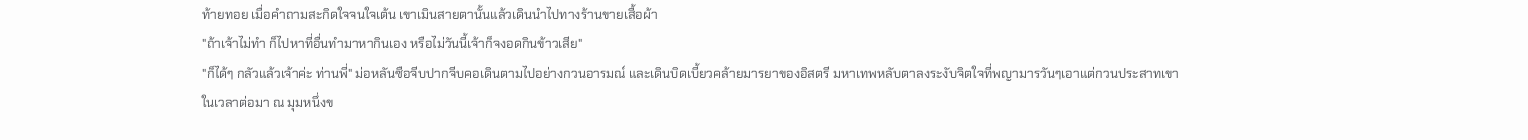ท้ายทอย เมื่อคำถามสะกิดใจจนใจเต้น เขาเมินสายตานั้นแล้วเดินนำไปทางร้านขายเสื้อผ้า
"ถ้าเจ้าไม่ทำ ก็ไปหาที่อื่นทำมาหากินเอง หรือไม่วันนี้เจ้าก็จงอดกินข้าวเสีย"
"ก็ได้ๆ กลัวแล้วเจ้าค่ะ ท่านพี่" ม่อหลันซือจีบปากจีบคอเดินตามไปอย่างกวนอารมณ์ และเดินบิดเบี้ยวคล้ายมารยาของอิสตรี มหาเทพหลับตาลงระงับจิตใจที่พญามารวันๆเอาแต่กวนประสาทเขา
ในเวลาต่อมา ณ มุมหนึ่งข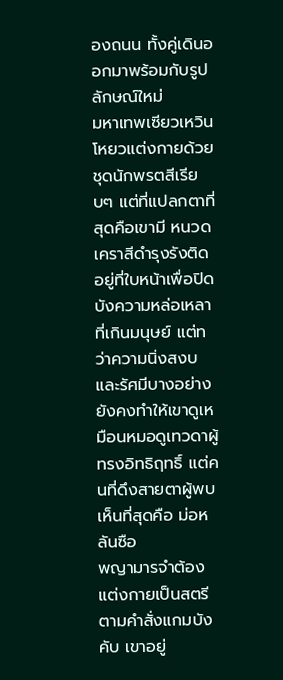องถนน ทั้งคู่เดินออกมาพร้อมกับรูปลักษณ์ใหม่
มหาเทพเซียวเหวินโหยวแต่งกายด้วยชุดนักพรตสีเรียบๆ แต่ที่แปลกตาที่สุดคือเขามี หนวดเคราสีดำรุงรังติดอยู่ที่ใบหน้าเพื่อปิดบังความหล่อเหลาที่เกินมนุษย์ แต่ทว่าความนิ่งสงบและรัศมีบางอย่างยังคงทำให้เขาดูเหมือนหมอดูเทวดาผู้ทรงอิทธิฤทธิ์ แต่คนที่ดึงสายตาผู้พบเห็นที่สุดคือ ม่อหลันซือ
พญามารจำต้องแต่งกายเป็นสตรีตามคำสั่งแกมบังคับ เขาอยู่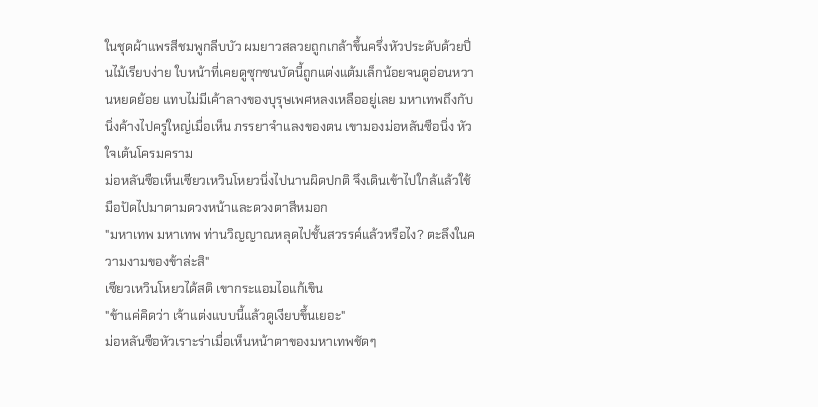ในชุดผ้าแพรสีชมพูกลีบบัว ผมยาวสลวยถูกเกล้าขึ้นครึ่งหัวประดับด้วยปิ่นไม้เรียบง่าย ใบหน้าที่เคยดูซุกซนบัดนี้ถูกแต่งแต้มเล็กน้อยจนดูอ่อนหวานหยดย้อย แทบไม่มีเค้าลางของบุรุษเพศหลงเหลืออยู่เลย มหาเทพถึงกับนิ่งค้างไปครู่ใหญ่เมื่อเห็น ภรรยาจำแลงของตน เขามองม่อหลันซือนิ่ง หัวใจเต้นโครมคราม
ม่อหลันซือเห็นเซียวเหวินโหยวนิ่งไปนานผิดปกติ จึงเดินเข้าไปใกล้แล้วใช้มือปัดไปมาตามดวงหน้าและดวงตาสีหมอก
"มหาเทพ มหาเทพ ท่านวิญญาณหลุดไปชั้นสวรรค์แล้วหรือไง? ตะลึงในความงามของข้าล่ะสิ"
เซียวเหวินโหยวได้สติ เขากระแอมไอแก้เขิน
"ข้าแค่คิดว่า เจ้าแต่งแบบนี้แล้วดูเงียบขึ้นเยอะ"
ม่อหลันซือหัวเราะร่าเมื่อเห็นหน้าตาของมหาเทพชัดๆ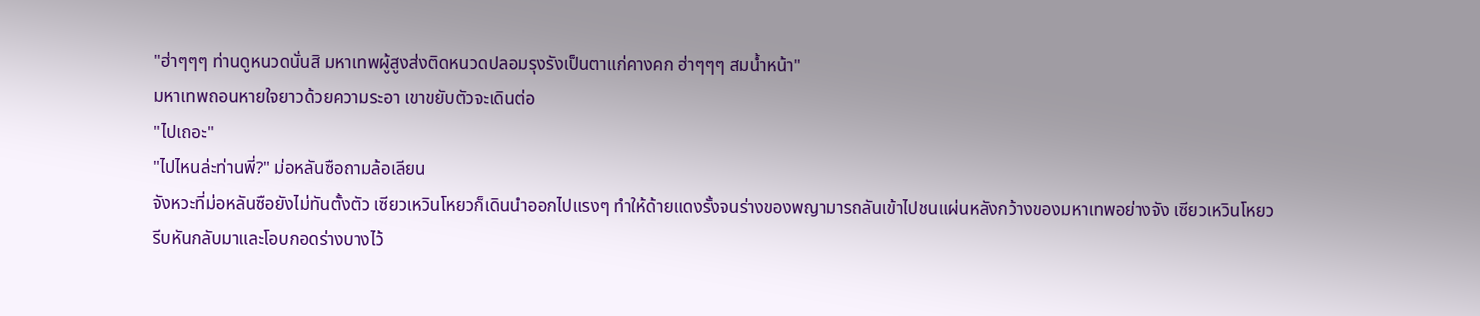"ฮ่าๆๆๆ ท่านดูหนวดนั่นสิ มหาเทพผู้สูงส่งติดหนวดปลอมรุงรังเป็นตาแก่คางคก ฮ่าๆๆๆ สมน้ำหน้า"
มหาเทพถอนหายใจยาวด้วยความระอา เขาขยับตัวจะเดินต่อ
"ไปเถอะ"
"ไปไหนล่ะท่านพี่?" ม่อหลันซือถามล้อเลียน
จังหวะที่ม่อหลันซือยังไม่ทันตั้งตัว เซียวเหวินโหยวก็เดินนำออกไปแรงๆ ทำให้ด้ายแดงรั้งจนร่างของพญามารถลันเข้าไปชนแผ่นหลังกว้างของมหาเทพอย่างจัง เซียวเหวินโหยวรีบหันกลับมาและโอบกอดร่างบางไว้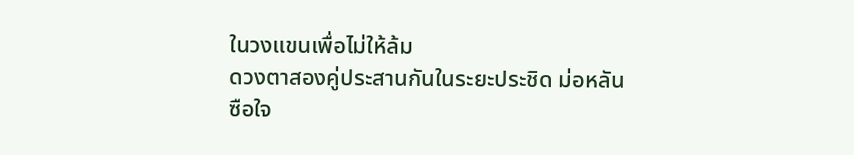ในวงแขนเพื่อไม่ให้ล้ม
ดวงตาสองคู่ประสานกันในระยะประชิด ม่อหลันซือใจ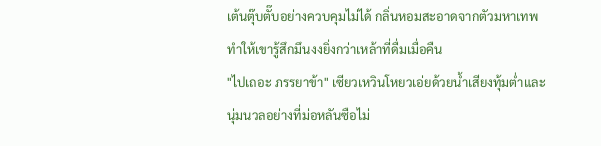เต้นตุ๊บตั๊บอย่างควบคุมไม่ได้ กลิ่นหอมสะอาดจากตัวมหาเทพทำให้เขารู้สึกมึนงงยิ่งกว่าเหล้าที่ดื่มเมื่อคืน
"ไปเถอะ ภรรยาข้า" เซียวเหวินโหยวเอ่ยด้วยน้ำเสียงทุ้มต่ำและนุ่มนวลอย่างที่ม่อหลันซือไม่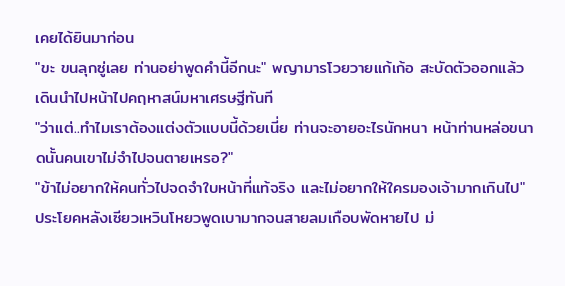เคยได้ยินมาก่อน
"ขะ ขนลุกซู่เลย ท่านอย่าพูดคำนี้อีกนะ" พญามารโวยวายแก้เก้อ สะบัดตัวออกแล้วเดินนำไปหน้าไปคฤหาสน์มหาเศรษฐีทันที
"ว่าแต่..ทำไมเราต้องแต่งตัวแบบนี้ด้วยเนี่ย ท่านจะอายอะไรนักหนา หน้าท่านหล่อขนาดนั้นคนเขาไม่จำไปจนตายเหรอ?"
"ข้าไม่อยากให้คนทั่วไปจดจำใบหน้าที่แท้จริง และไม่อยากให้ใครมองเจ้ามากเกินไป"
ประโยคหลังเซียวเหวินโหยวพูดเบามากจนสายลมเกือบพัดหายไป ม่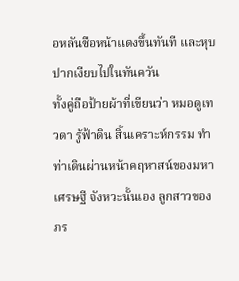อหลันซือหน้าแดงขึ้นทันที และหุบปากเงียบไปในทันควัน
ทั้งคู่ถือป้ายผ้าที่เขียนว่า หมอดูเทวดา รู้ฟ้าดิน สิ้นเคราะห์กรรม ทำท่าเดินผ่านหน้าคฤหาสน์ของมหาเศรษฐี จังหวะนั้นเอง ลูกสาวของภร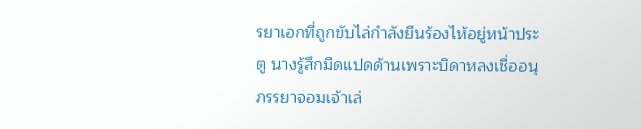รยาเอกที่ถูกขับไล่กำลังยืนร้องไห้อยู่หน้าประตู นางรู้สึกมืดแปดด้านเพราะบิดาหลงเชื่ออนุภรรยาจอมเจ้าเล่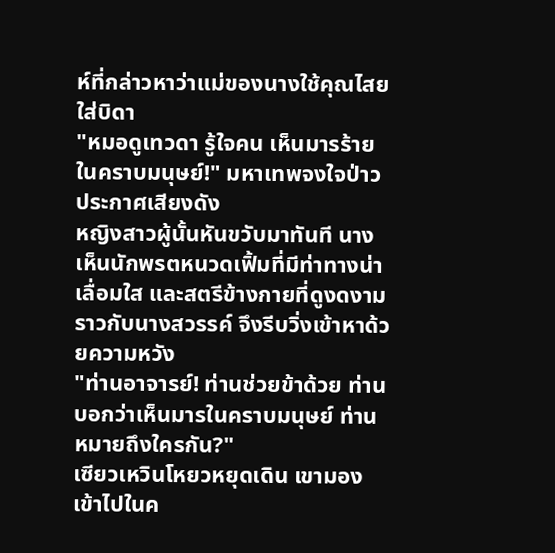ห์ที่กล่าวหาว่าแม่ของนางใช้คุณไสยใส่บิดา
"หมอดูเทวดา รู้ใจคน เห็นมารร้ายในคราบมนุษย์!" มหาเทพจงใจป่าวประกาศเสียงดัง
หญิงสาวผู้นั้นหันขวับมาทันที นางเห็นนักพรตหนวดเฟิ้มที่มีท่าทางน่าเลื่อมใส และสตรีข้างกายที่ดูงดงามราวกับนางสวรรค์ จึงรีบวิ่งเข้าหาด้วยความหวัง
"ท่านอาจารย์! ท่านช่วยข้าด้วย ท่านบอกว่าเห็นมารในคราบมนุษย์ ท่านหมายถึงใครกัน?"
เซียวเหวินโหยวหยุดเดิน เขามองเข้าไปในค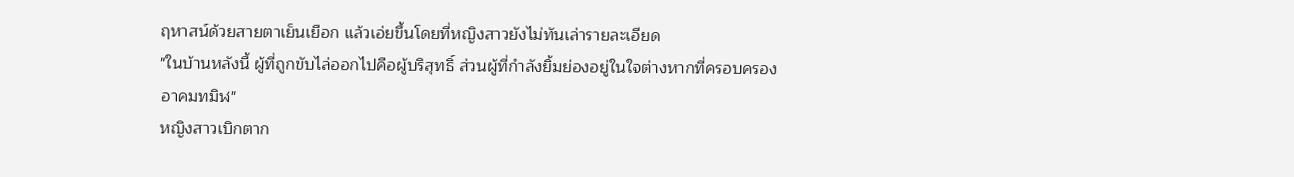ฤหาสน์ด้วยสายตาเย็นเยือก แล้วเอ่ยขึ้นโดยที่หญิงสาวยังไม่ทันเล่ารายละเอียด
"ในบ้านหลังนี้ ผู้ที่ถูกขับไล่ออกไปคือผู้บริสุทธิ์ ส่วนผู้ที่กำลังยิ้มย่องอยู่ในใจต่างหากที่ครอบครองอาคมทมิฬ"
หญิงสาวเบิกตาก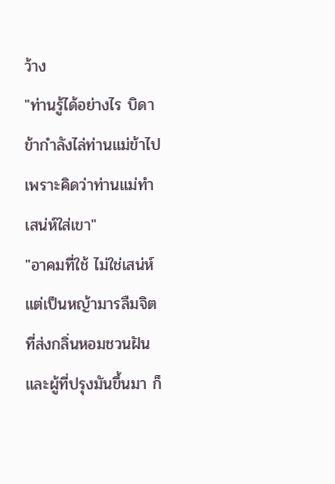ว้าง
"ท่านรู้ได้อย่างไร บิดาข้ากำลังไล่ท่านแม่ข้าไป เพราะคิดว่าท่านแม่ทำเสน่ห์ใส่เขา"
"อาคมที่ใช้ ไม่ใช่เสน่ห์ แต่เป็นหญ้ามารลืมจิตที่ส่งกลิ่นหอมชวนฝัน และผู้ที่ปรุงมันขึ้นมา ก็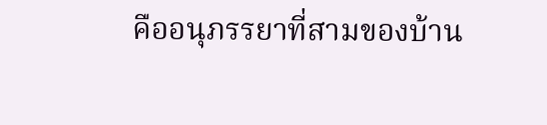คืออนุภรรยาที่สามของบ้าน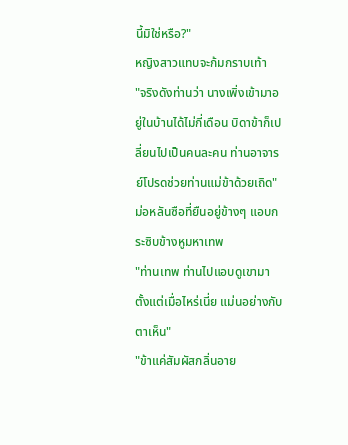นี้มิใช่หรือ?"
หญิงสาวแทบจะก้มกราบเท้า
"จริงดังท่านว่า นางเพิ่งเข้ามาอยู่ในบ้านได้ไม่กี่เดือน บิดาข้าก็เปลี่ยนไปเป็นคนละคน ท่านอาจารย์โปรดช่วยท่านแม่ข้าด้วยเถิด"
ม่อหลันซือที่ยืนอยู่ข้างๆ แอบกระซิบข้างหูมหาเทพ
"ท่านเทพ ท่านไปแอบดูเขามาตั้งแต่เมื่อไหร่เนี่ย แม่นอย่างกับตาเห็น"
"ข้าแค่สัมผัสกลิ่นอาย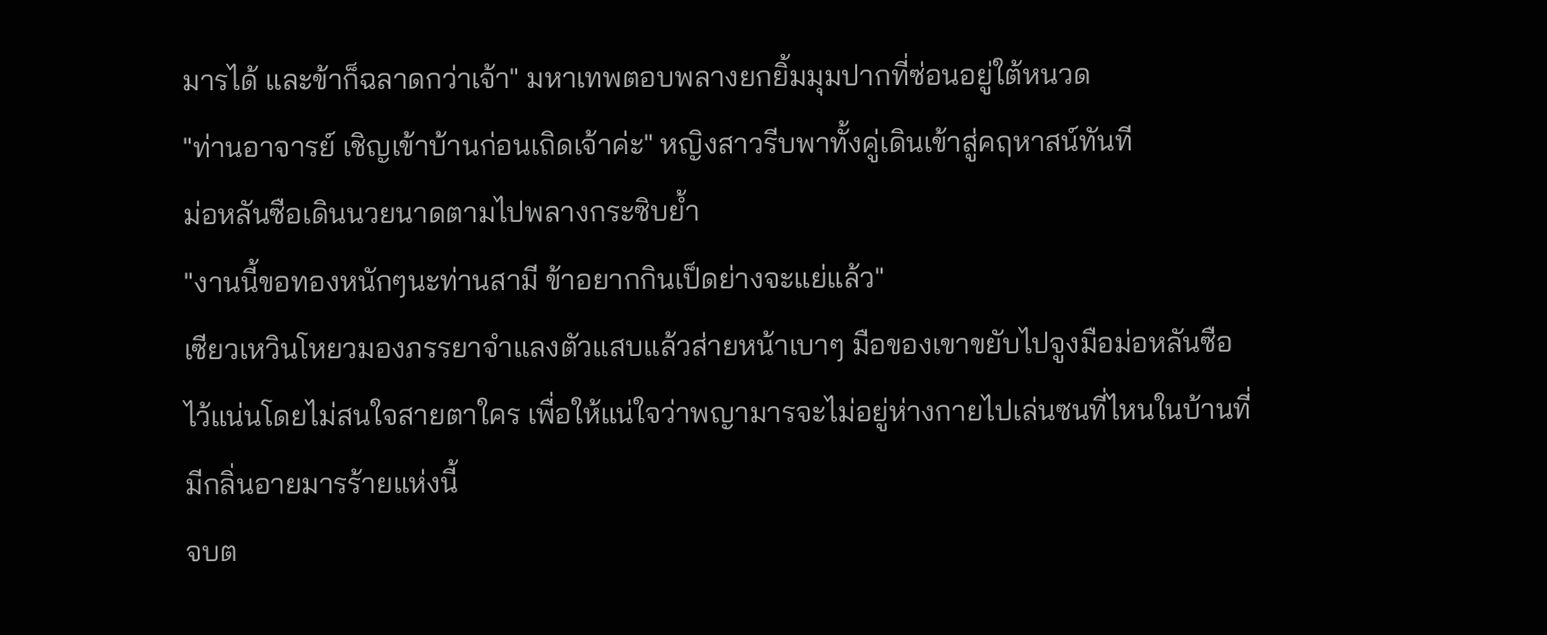มารได้ และข้าก็ฉลาดกว่าเจ้า" มหาเทพตอบพลางยกยิ้มมุมปากที่ซ่อนอยู่ใต้หนวด
"ท่านอาจารย์ เชิญเข้าบ้านก่อนเถิดเจ้าค่ะ" หญิงสาวรีบพาทั้งคู่เดินเข้าสู่คฤหาสน์ทันที
ม่อหลันซือเดินนวยนาดตามไปพลางกระซิบย้ำ
"งานนี้ขอทองหนักๆนะท่านสามี ข้าอยากกินเป็ดย่างจะแย่แล้ว"
เซียวเหวินโหยวมองภรรยาจำแลงตัวแสบแล้วส่ายหน้าเบาๆ มือของเขาขยับไปจูงมือม่อหลันซือไว้แน่นโดยไม่สนใจสายตาใคร เพื่อให้แน่ใจว่าพญามารจะไม่อยู่ห่างกายไปเล่นซนที่ไหนในบ้านที่มีกลิ่นอายมารร้ายแห่งนี้
จบต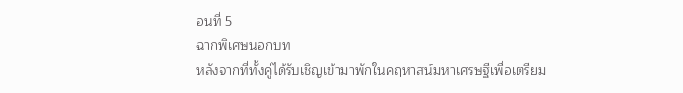อนที่ 5
ฉากพิเศษนอกบท
หลังจากที่ทั้งคู่ได้รับเชิญเข้ามาพักในคฤหาสน์มหาเศรษฐีเพื่อเตรียม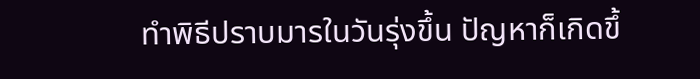ทำพิธีปราบมารในวันรุ่งขึ้น ปัญหาก็เกิดขึ้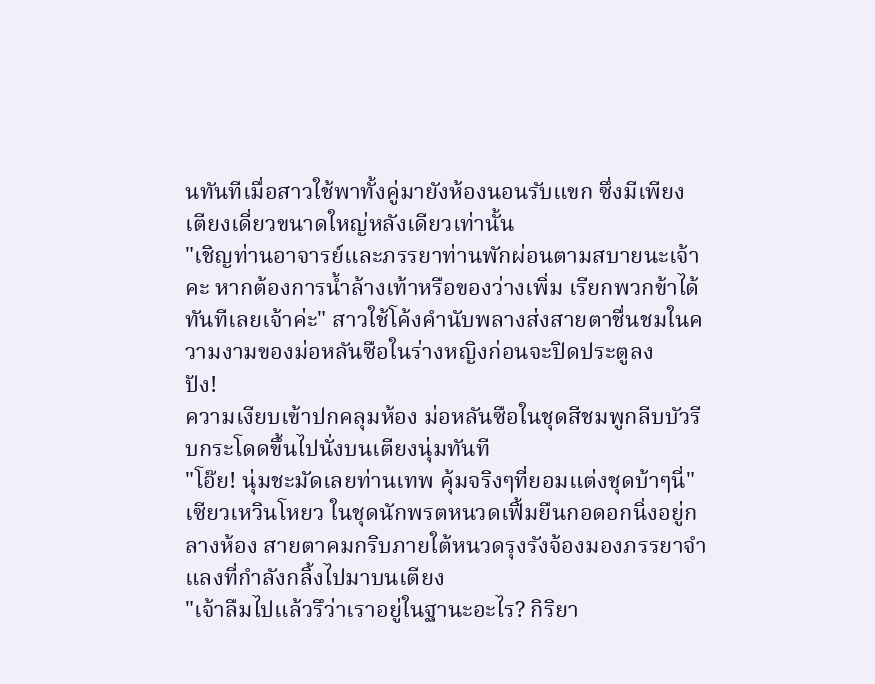นทันทีเมื่อสาวใช้พาทั้งคู่มายังห้องนอนรับแขก ซึ่งมีเพียง เตียงเดี่ยวขนาดใหญ่หลังเดียวเท่านั้น
"เชิญท่านอาจารย์และภรรยาท่านพักผ่อนตามสบายนะเจ้าคะ หากต้องการน้ำล้างเท้าหรือของว่างเพิ่ม เรียกพวกข้าได้ทันทีเลยเจ้าค่ะ" สาวใช้โค้งคำนับพลางส่งสายตาชื่นชมในความงามของม่อหลันซือในร่างหญิงก่อนจะปิดประตูลง
ปัง!
ความเงียบเข้าปกคลุมห้อง ม่อหลันซือในชุดสีชมพูกลีบบัวรีบกระโดดขึ้นไปนั่งบนเตียงนุ่มทันที
"โอ๊ย! นุ่มชะมัดเลยท่านเทพ คุ้มจริงๆที่ยอมแต่งชุดบ้าๆนี่"
เซียวเหวินโหยว ในชุดนักพรตหนวดเฟิ้มยืนกอดอกนิ่งอยู่กลางห้อง สายตาคมกริบภายใต้หนวดรุงรังจ้องมองภรรยาจำแลงที่กำลังกลิ้งไปมาบนเตียง
"เจ้าลืมไปแล้วรึว่าเราอยู่ในฐานะอะไร? กิริยา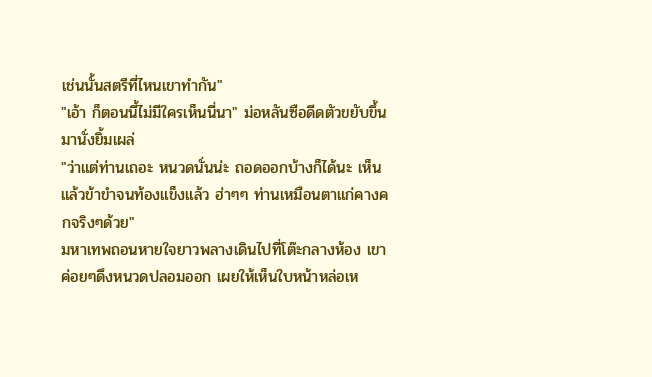เช่นนั้นสตรีที่ไหนเขาทำกัน"
"เอ้า ก็ตอนนี้ไม่มีใครเห็นนี่นา" ม่อหลันซือดีดตัวขยับขึ้นมานั่งยิ้มเผล่
"ว่าแต่ท่านเถอะ หนวดนั่นน่ะ ถอดออกบ้างก็ได้นะ เห็นแล้วข้าขำจนท้องแข็งแล้ว ฮ่าๆๆ ท่านเหมือนตาแก่คางคกจริงๆด้วย"
มหาเทพถอนหายใจยาวพลางเดินไปที่โต๊ะกลางห้อง เขาค่อยๆดึงหนวดปลอมออก เผยให้เห็นใบหน้าหล่อเห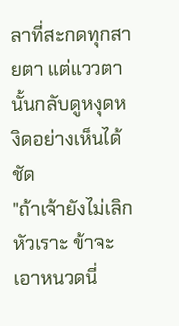ลาที่สะกดทุกสายตา แต่แววตานั้นกลับดูหงุดหงิดอย่างเห็นได้ชัด
"ถ้าเจ้ายังไม่เลิกหัวเราะ ข้าจะเอาหนวดนี่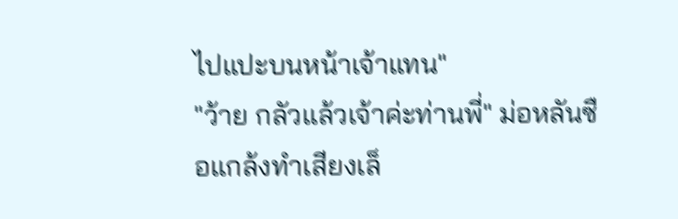ไปแปะบนหน้าเจ้าแทน"
"ว้าย กลัวแล้วเจ้าค่ะท่านพี่" ม่อหลันซือแกล้งทำเสียงเล็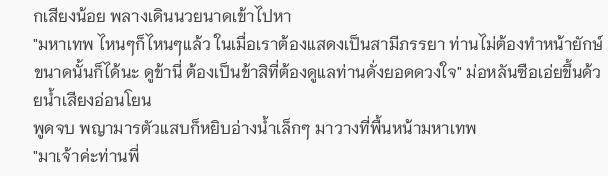กเสียงน้อย พลางเดินนวยนาดเข้าไปหา
"มหาเทพ ไหนๆก็ไหนๆแล้ว ในเมื่อเราต้องแสดงเป็นสามีภรรยา ท่านไม่ต้องทำหน้ายักษ์ขนาดนั้นก็ได้นะ ดูข้านี่ ต้องเป็นข้าสิที่ต้องดูแลท่านดั่งยอดดวงใจ" ม่อหลันซือเอ่ยขึ้นด้วยน้ำเสียงอ่อนโยน
พูดจบ พญามารตัวแสบก็หยิบอ่างน้ำเล็กๆ มาวางที่พื้นหน้ามหาเทพ
"มาเจ้าค่ะท่านพี่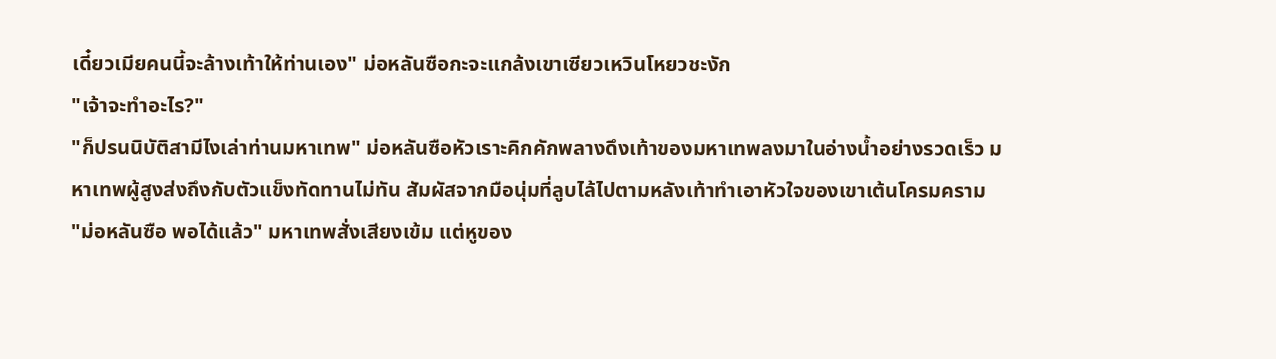เดี๋ยวเมียคนนี้จะล้างเท้าให้ท่านเอง" ม่อหลันซือกะจะแกล้งเขาเซียวเหวินโหยวชะงัก
"เจ้าจะทำอะไร?"
"ก็ปรนนิบัติสามีไงเล่าท่านมหาเทพ" ม่อหลันซือหัวเราะคิกคักพลางดึงเท้าของมหาเทพลงมาในอ่างน้ำอย่างรวดเร็ว มหาเทพผู้สูงส่งถึงกับตัวแข็งทัดทานไม่ทัน สัมผัสจากมือนุ่มที่ลูบไล้ไปตามหลังเท้าทำเอาหัวใจของเขาเต้นโครมคราม
"ม่อหลันซือ พอได้แล้ว" มหาเทพสั่งเสียงเข้ม แต่หูของ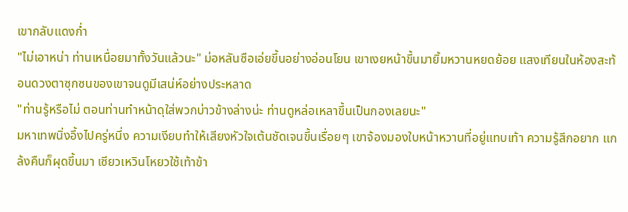เขากลับแดงก่ำ
"ไม่เอาหน่า ท่านเหนื่อยมาทั้งวันแล้วนะ" ม่อหลันซือเอ่ยขึ้นอย่างอ่อนโยน เขาเงยหน้าขึ้นมายิ้มหวานหยดย้อย แสงเทียนในห้องสะท้อนดวงตาซุกซนของเขาจนดูมีเสน่ห์อย่างประหลาด
"ท่านรู้หรือไม่ ตอนท่านทำหน้าดุใส่พวกบ่าวข้างล่างน่ะ ท่านดูหล่อเหลาขึ้นเป็นกองเลยนะ"
มหาเทพนิ่งอึ้งไปครู่หนึ่ง ความเงียบทำให้เสียงหัวใจเต้นชัดเจนขึ้นเรื่อยๆ เขาจ้องมองใบหน้าหวานที่อยู่แทบเท้า ความรู้สึกอยาก แกล้งคืนก็ผุดขึ้นมา เซียวเหวินโหยวใช้เท้าข้า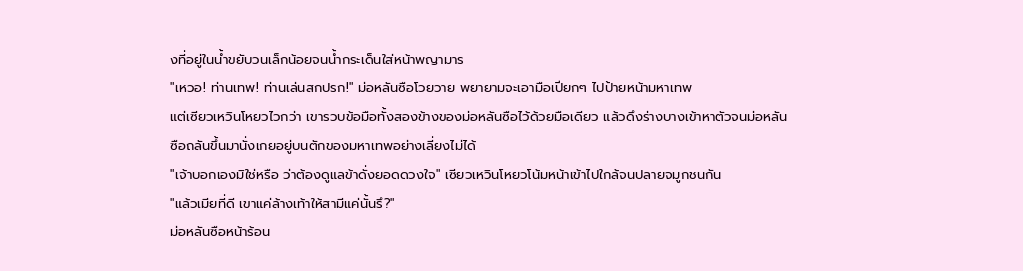งที่อยู่ในน้ำขยับวนเล็กน้อยจนน้ำกระเด็นใส่หน้าพญามาร
"เหวอ! ท่านเทพ! ท่านเล่นสกปรก!" ม่อหลันซือโวยวาย พยายามจะเอามือเปียกๆ ไปป้ายหน้ามหาเทพ
แต่เซียวเหวินโหยวไวกว่า เขารวบข้อมือทั้งสองข้างของม่อหลันซือไว้ด้วยมือเดียว แล้วดึงร่างบางเข้าหาตัวจนม่อหลันซือถลันขึ้นมานั่งเกยอยู่บนตักของมหาเทพอย่างเลี่ยงไม่ได้
"เจ้าบอกเองมิใช่หรือ ว่าต้องดูแลข้าดั่งยอดดวงใจ" เซียวเหวินโหยวโน้มหน้าเข้าไปใกล้จนปลายจมูกชนกัน
"แล้วเมียที่ดี เขาแค่ล้างเท้าให้สามีแค่นั้นรึ?"
ม่อหลันซือหน้าร้อน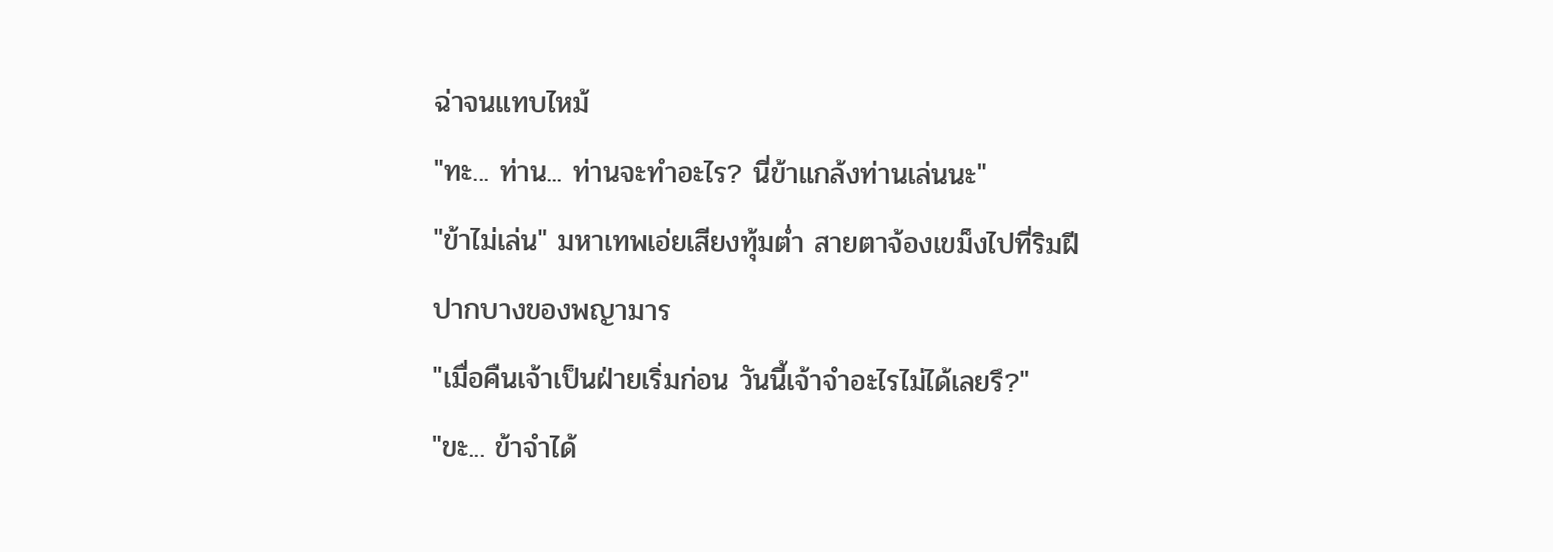ฉ่าจนแทบไหม้
"ทะ... ท่าน... ท่านจะทำอะไร? นี่ข้าแกล้งท่านเล่นนะ"
"ข้าไม่เล่น" มหาเทพเอ่ยเสียงทุ้มต่ำ สายตาจ้องเขม็งไปที่ริมฝีปากบางของพญามาร
"เมื่อคืนเจ้าเป็นฝ่ายเริ่มก่อน วันนี้เจ้าจำอะไรไม่ได้เลยรึ?"
"ขะ... ข้าจำได้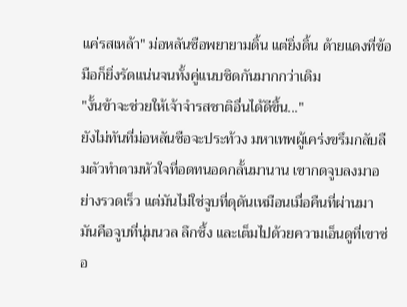แค่รสเหล้า" ม่อหลันซือพยายามดิ้น แต่ยิ่งดิ้น ด้ายแดงที่ข้อมือก็ยิ่งรัดแน่นจนทั้งคู่แนบชิดกันมากกว่าเดิม
"งั้นข้าจะช่วยให้เจ้าจำรสชาติอื่นได้ดีขึ้น..."
ยังไม่ทันที่ม่อหลันซือจะประท้วง มหาเทพผู้เคร่งขรึมกลับลืมตัวทำตามหัวใจที่อดทนอดกลั้นมานาน เขากดจูบลงมาอย่างรวดเร็ว แต่มันไม่ใช่จูบที่ดุดันเหมือนเมื่อคืนที่ผ่านมา มันคือจูบที่นุ่มนวล ลึกซึ้ง และเต็มไปด้วยความเอ็นดูที่เขาซ่อ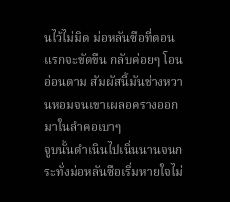นไว้ไม่มิด ม่อหลันซือที่ตอนแรกจะขัดขืน กลับค่อยๆ โอนอ่อนตาม สัมผัสนี้มันช่างหวานหอมจนเขาเผลอครางออกมาในลำคอเบาๆ
จูบนั้นดำเนินไปเนิ่นนานจนกระทั่งม่อหลันซือเริ่มหายใจไม่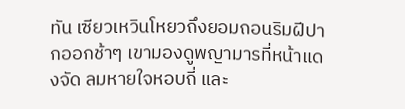ทัน เซียวเหวินโหยวถึงยอมถอนริมฝีปากออกช้าๆ เขามองดูพญามารที่หน้าแดงจัด ลมหายใจหอบถี่ และ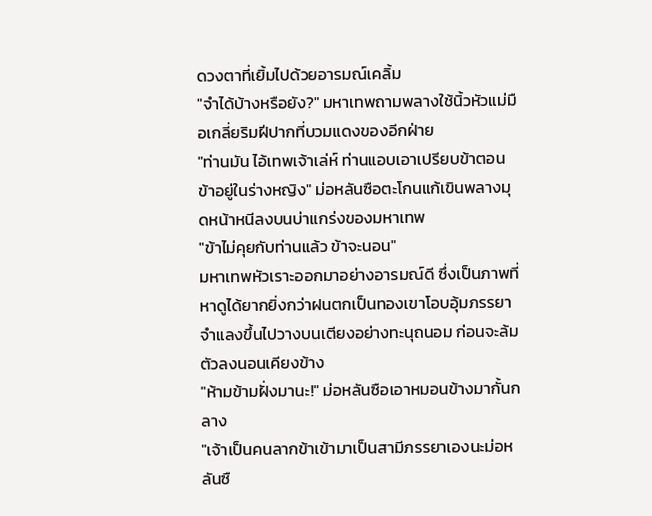ดวงตาที่เยิ้มไปด้วยอารมณ์เคลิ้ม
"จำได้บ้างหรือยัง?" มหาเทพถามพลางใช้นิ้วหัวแม่มือเกลี่ยริมฝีปากที่บวมแดงของอีกฝ่าย
"ท่านมัน ไอ้เทพเจ้าเล่ห์ ท่านแอบเอาเปรียบข้าตอนข้าอยู่ในร่างหญิง" ม่อหลันซือตะโกนแก้เขินพลางมุดหน้าหนีลงบนบ่าแกร่งของมหาเทพ
"ข้าไม่คุยกับท่านแล้ว ข้าจะนอน"
มหาเทพหัวเราะออกมาอย่างอารมณ์ดี ซึ่งเป็นภาพที่หาดูได้ยากยิ่งกว่าฝนตกเป็นทองเขาโอบอุ้มภรรยาจำแลงขึ้นไปวางบนเตียงอย่างทะนุถนอม ก่อนจะล้มตัวลงนอนเคียงข้าง
"ห้ามข้ามฝั่งมานะ!" ม่อหลันซือเอาหมอนข้างมากั้นกลาง
"เจ้าเป็นคนลากข้าเข้ามาเป็นสามีภรรยาเองนะม่อหลันซื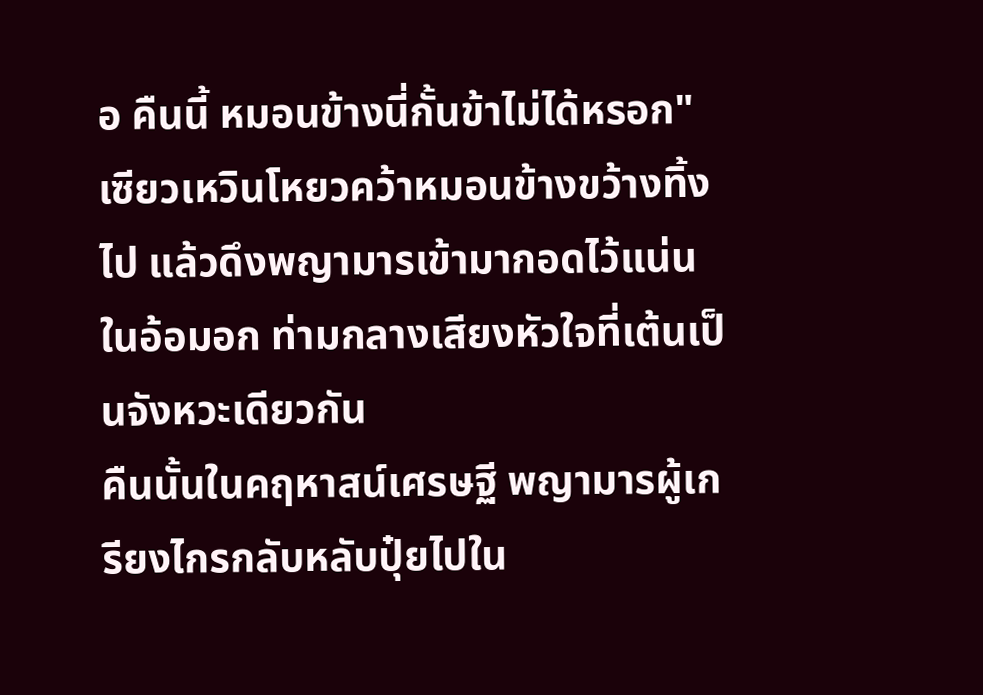อ คืนนี้ หมอนข้างนี่กั้นข้าไม่ได้หรอก"
เซียวเหวินโหยวคว้าหมอนข้างขว้างทิ้งไป แล้วดึงพญามารเข้ามากอดไว้แน่นในอ้อมอก ท่ามกลางเสียงหัวใจที่เต้นเป็นจังหวะเดียวกัน
คืนนั้นในคฤหาสน์เศรษฐี พญามารผู้เกรียงไกรกลับหลับปุ๋ยไปใน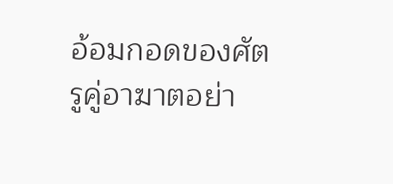อ้อมกอดของศัตรูคู่อาฆาตอย่า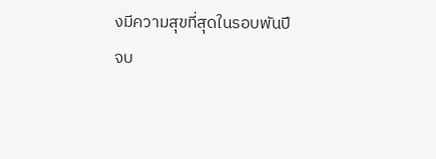งมีความสุขที่สุดในรอบพันปี
จบ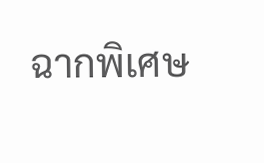ฉากพิเศษ